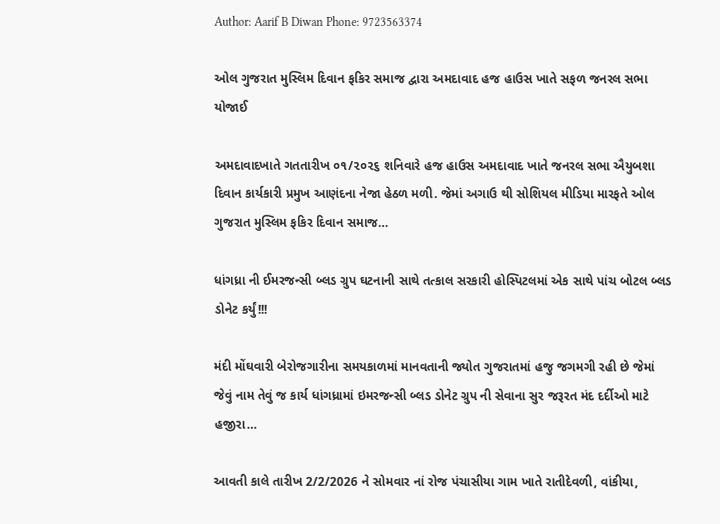Author: Aarif B Diwan Phone: 9723563374

ઓલ ગુજરાત મુસ્લિમ દિવાન ફકિર સમાજ દ્વારા અમદાવાદ હજ હાઉસ ખાતે સફળ જનરલ સભા યોજાઈ

અમદાવાદખાતે ગતતારીખ ૦૧/૨૦૨૬ શનિવારે હજ હાઉસ અમદાવાદ ખાતે જનરલ સભા ઐયુબશા દિવાન કાર્યકારી પ્રમુખ આણંદના નેજા હેઠળ મળી. જેમાં અગાઉ થી સોશિયલ મીડિયા મારફતે ઓલ ગુજરાત મુસ્લિમ ફકિર દિવાન સમાજ…

ધાંગધ્રા ની ઈમરજન્સી બ્લડ ગ્રુપ ઘટનાની સાથે તત્કાલ સરકારી હોસ્પિટલમાં એક સાથે પાંચ બોટલ બ્લડ ડોનેટ કર્યું!!!

મંદી મોંઘવારી બેરોજગારીના સમયકાળમાં માનવતાની જ્યોત ગુજરાતમાં હજુ જગમગી રહી છે જેમાં જેવું નામ તેવું જ કાર્ય ધાંગધ્રામાં ઇમરજન્સી બ્લડ ડોનેટ ગ્રુપ ની સેવાના સુર જરૂરત મંદ દર્દીઓ માટે હજીરા…

આવતી કાલે તારીખ 2/2/2026 ને સોમવાર નાં રોજ પંચાસીયા ગામ ખાતે રાતીદેવળી, વાંકીયા,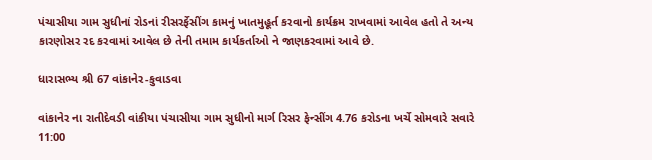પંચાસીયા ગામ સુધીનાં રોડનાં રીસરર્ફેસીંગ કામનું ખાતમુહૂર્ત કરવાનો કાર્યક્રમ રાખવામાં આવેલ હતો તે અન્ય કારણોસર રદ કરવામાં આવેલ છે તેની તમામ કાર્યકર્તાઓ ને જાણકરવામાં આવે છે.

ધારાસભ્ય શ્રી 67 વાંકાનેર-કુવાડવા

વાંકાનેર ના રાતીદેવડી વાંકીયા પંચાસીયા ગામ સુધીનો માર્ગ રિસર ફેન્સીંગ 4.76 કરોડના ખર્ચે સોમવારે સવારે 11:00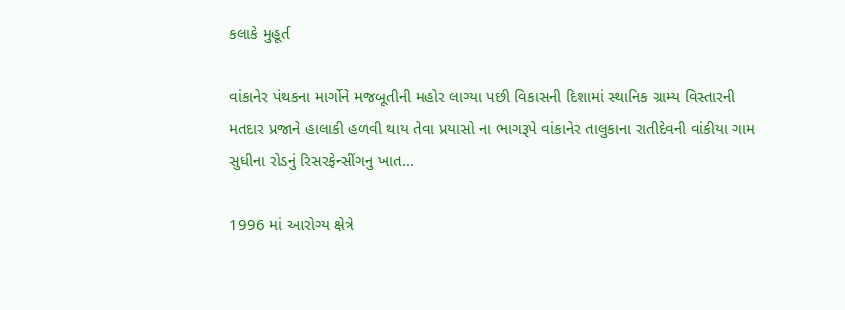કલાકે મુહૂર્ત

વાંકાનેર પંથકના માર્ગોને મજબૂતીની મહોર લાગ્યા પછી વિકાસની દિશામાં સ્થાનિક ગ્રામ્ય વિસ્તારની મતદાર પ્રજાને હાલાકી હળવી થાય તેવા પ્રયાસો ના ભાગરૂપે વાંકાનેર તાલુકાના રાતીદેવની વાંકીયા ગામ સુધીના રોડનું રિસરફેન્સીંગનુ ખાત…

1996 માં આરોગ્ય ક્ષેત્રે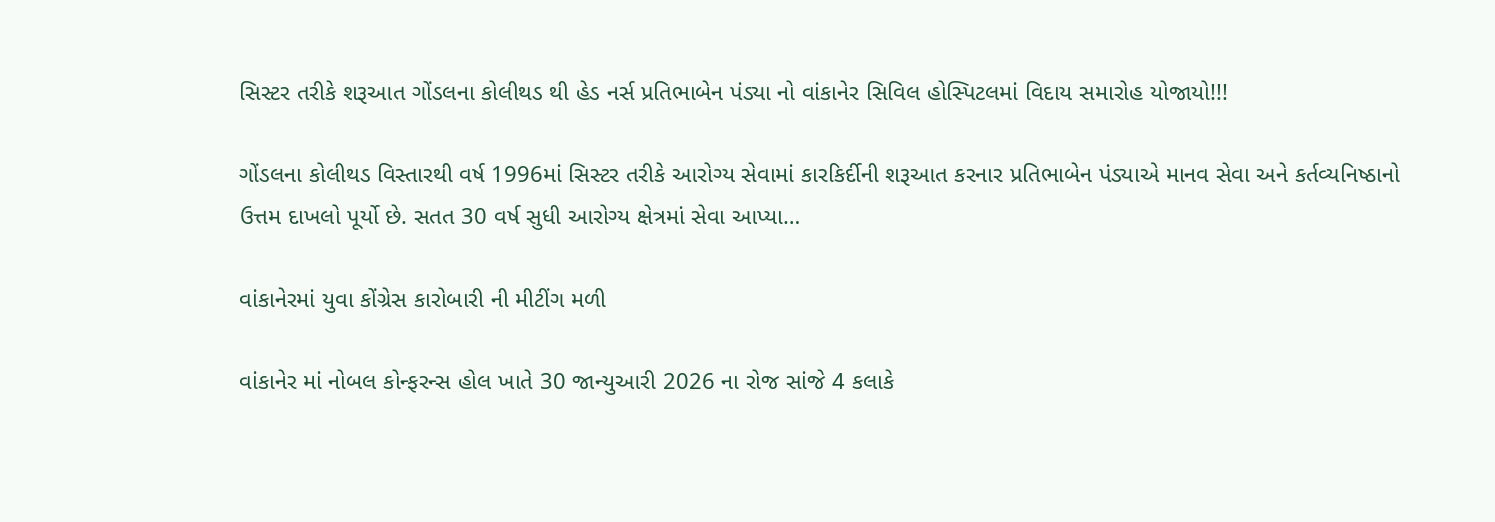સિસ્ટર તરીકે શરૂઆત ગોંડલના કોલીથડ થી હેડ નર્સ પ્રતિભાબેન પંડ્યા નો વાંકાનેર સિવિલ હોસ્પિટલમાં વિદાય સમારોહ યોજાયો!!!

ગોંડલના કોલીથડ વિસ્તારથી વર્ષ 1996માં સિસ્ટર તરીકે આરોગ્ય સેવામાં કારકિર્દીની શરૂઆત કરનાર પ્રતિભાબેન પંડ્યાએ માનવ સેવા અને કર્તવ્યનિષ્ઠાનો ઉત્તમ દાખલો પૂર્યો છે. સતત 30 વર્ષ સુધી આરોગ્ય ક્ષેત્રમાં સેવા આપ્યા…

વાંકાનેરમાં યુવા કોંગ્રેસ કારોબારી ની મીટીંગ મળી

વાંકાનેર માં નોબલ કોન્ફરન્સ હોલ ખાતે 30 જાન્યુઆરી 2026 ના રોજ સાંજે 4 કલાકે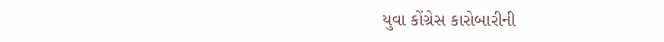યુવા કોંગ્રેસ કારોબારીની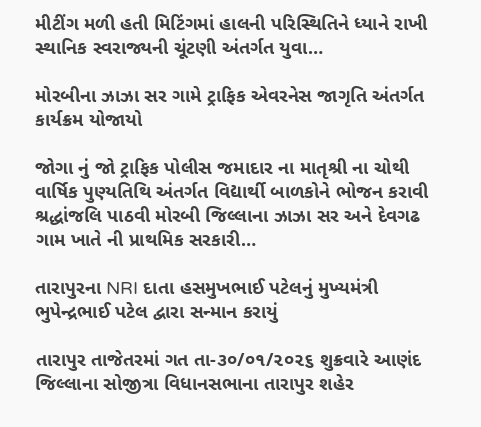મીટીંગ મળી હતી મિટિંગમાં હાલની પરિસ્થિતિને ધ્યાને રાખી સ્થાનિક સ્વરાજ્યની ચૂંટણી અંતર્ગત યુવા…

મોરબીના ઝાઝા સર ગામે ટ્રાફિક એવરનેસ જાગૃતિ અંતર્ગત કાર્યક્રમ યોજાયો

જોગા નું જો ટ્રાફિક પોલીસ જમાદાર ના માતૃશ્રી ના ચોથી વાર્ષિક પુણ્યતિથિ અંતર્ગત વિદ્યાર્થી બાળકોને ભોજન કરાવી શ્રદ્ધાંજલિ પાઠવી મોરબી જિલ્લાના ઝાઝા સર અને દેવગઢ ગામ ખાતે ની પ્રાથમિક સરકારી…

તારાપુરના NRI દાતા હસમુખભાઈ પટેલનું મુખ્યમંત્રી ભુપેન્દ્રભાઈ પટેલ દ્વારા સન્માન કરાયું

તારાપુર તાજેતરમાં ગત તા-૩૦/૦૧/૨૦૨૬ શુક્રવારે આણંદ જિલ્લાના સોજીત્રા વિધાનસભાના તારાપુર શહેર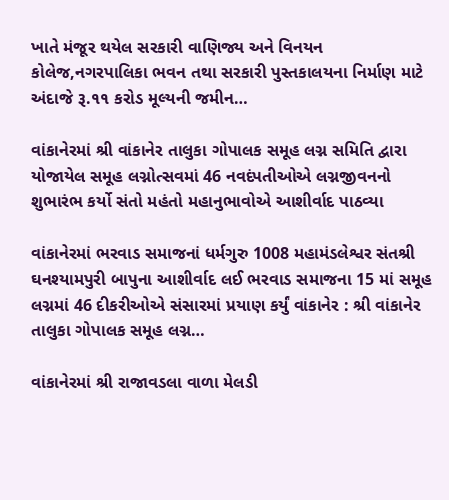ખાતે મંજૂર થયેલ સરકારી વાણિજ્ય અને વિનયન કોલેજ,નગરપાલિકા ભવન તથા સરકારી પુસ્તકાલયના નિર્માણ માટે અંદાજે રૂ.૧૧ કરોડ મૂલ્યની જમીન…

વાંકાનેરમાં શ્રી વાંકાનેર તાલુકા ગોપાલક સમૂહ લગ્ન સમિતિ દ્વારા યોજાયેલ સમૂહ લગ્નોત્સવમાં 46 નવદંપતીઓએ લગ્નજીવનનો શુભારંભ કર્યો સંતો મહંતો મહાનુભાવોએ આશીર્વાદ પાઠવ્યા

વાંકાનેરમાં ભરવાડ સમાજનાં ધર્મગુરુ 1008 મહામંડલેશ્વર સંતશ્રી ઘનશ્યામપુરી બાપુના આશીર્વાદ લઈ ભરવાડ સમાજના 15 માં સમૂહ લગ્નમાં 46 દીકરીઓએ સંસારમાં પ્રયાણ કર્યું વાંકાનેર : શ્રી વાંકાનેર તાલુકા ગોપાલક સમૂહ લગ્ન…

વાંકાનેરમાં શ્રી રાજાવડલા વાળા મેલડી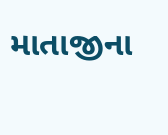માતાજીના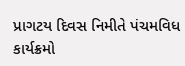પ્રાગટય દિવસ નિમીતે પંચમવિધ કાર્યક્રમો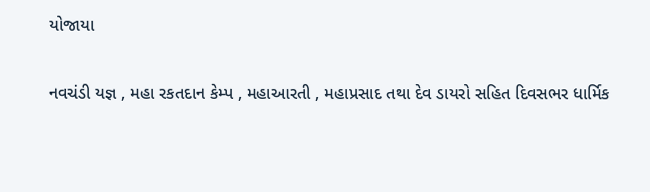યોજાયા

નવચંડી યજ્ઞ , મહા રકતદાન કેમ્પ , મહાઆરતી , મહાપ્રસાદ તથા દેવ ડાયરો સહિત દિવસભર ધાર્મિક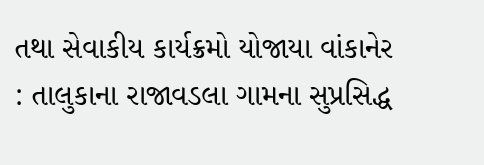તથા સેવાકીય કાર્યક્રમો યોજાયા વાંકાનેર : તાલુકાના રાજાવડલા ગામના સુપ્રસિદ્ધ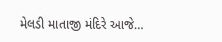મેલડી માતાજી મંદિરે આજે…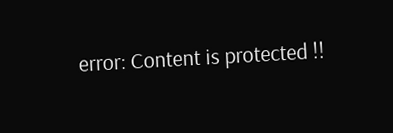error: Content is protected !!